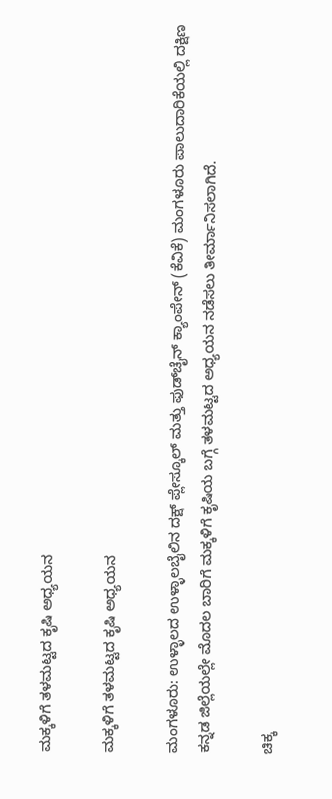ಮಕ್ಕಳಿಗೆ ತಳಮಟ್ಟದ ಕೃಷಿ ಅಧ್ಯಯನ

ಮಕ್ಕಳಿಗೆ ತಳಮಟ್ಟದ ಕೃಷಿ ಅಧ್ಯಯನ

ಮಂಗಳೂರು: ಉಳ್ಳಾಲದ ಉಳ್ಳಾಲಬೈಲಿನ ದಕ್ಷ್ ಪ್ಲೇಸ್ಕೂಲ್ ಮತ್ತು ಫುಡ್‌ಚೈನ್ ಕ್ಯಾಂಪೇನ್ (ಕೆವಿಕೆ) ಮಂಗಳೂರು ಪಾಲುದಾರಿಕೆಯಲ್ಲಿ ದಕ್ಷಿಣ ಕನ್ನಡ ಜಿಲ್ಲೆಯಲ್ಲೇ ಮೊದಲ ಬಾರಿಗೆ ಮಕ್ಕಳಿಗೆ ಕೃಷಿಯ ಬಗ್ಗೆ ತಳಮಟ್ಟದ ಅಧ್ಯಯನ ನಡೆಸಲು ತೀರ್ಮಾನಿಸಲಾಗಿದೆ.

ಚಿಕ್ಕ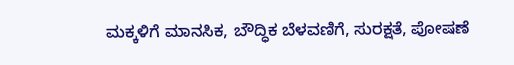ಮಕ್ಕಳಿಗೆ ಮಾನಸಿಕ, ಬೌದ್ಧಿಕ ಬೆಳವಣಿಗೆ, ಸುರಕ್ಷತೆ, ಪೋಷಣೆ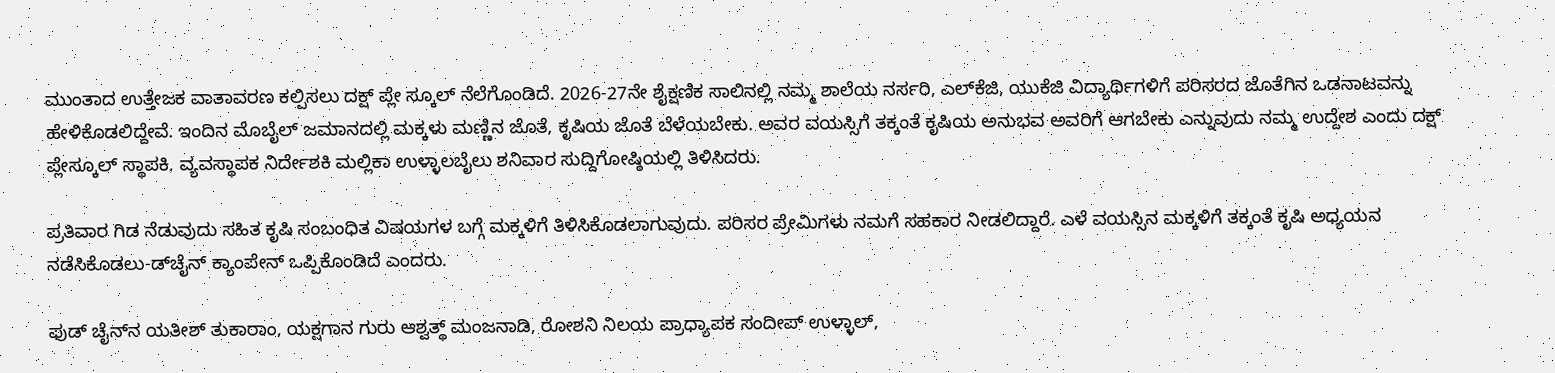ಮುಂತಾದ ಉತ್ತೇಜಕ ವಾತಾವರಣ ಕಲ್ಪಿಸಲು ದಕ್ಷ್ ಪ್ಲೇ ಸ್ಕೂಲ್ ನೆಲೆಗೊಂಡಿದೆ. 2026-27ನೇ ಶೈಕ್ಷಣಿಕ ಸಾಲಿನಲ್ಲಿ ನಮ್ಮ ಶಾಲೆಯ ನರ್ಸರಿ, ಎಲ್‌ಕೆಜಿ, ಯುಕೆಜಿ ವಿದ್ಯಾರ್ಥಿಗಳಿಗೆ ಪರಿಸರದ ಜೊತೆಗಿನ ಒಡನಾಟವನ್ನು ಹೇಳಿಕೊಡಲಿದ್ದೇವೆ. ಇಂದಿನ ಮೊಬೈಲ್ ಜಮಾನದಲ್ಲಿ ಮಕ್ಕಳು ಮಣ್ಣಿನ ಜೊತೆ, ಕೃಷಿಯ ಜೊತೆ ಬೆಳೆಯಬೇಕು. ಅವರ ವಯಸ್ಸಿಗೆ ತಕ್ಕಂತೆ ಕೃಷಿಯ ಅನುಭವ ಅವರಿಗೆ ಆಗಬೇಕು ಎನ್ನುವುದು ನಮ್ಮ ಉದ್ದೇಶ ಎಂದು ದಕ್ಷ್ ಪ್ಲೇಸ್ಕೂಲ್ ಸ್ಥಾಪಕಿ, ವ್ಯವಸ್ಥಾಪಕ ನಿರ್ದೇಶಕಿ ಮಲ್ಲಿಕಾ ಉಳ್ಳಾಲಬೈಲು ಶನಿವಾರ ಸುದ್ದಿಗೋಷ್ಠಿಯಲ್ಲಿ ತಿಳಿಸಿದರು.

ಪ್ರತಿವಾರ ಗಿಡ ನೆಡುವುದು ಸಹಿತ ಕೃಷಿ ಸಂಬಂಧಿತ ವಿಷಯಗಳ ಬಗ್ಗೆ ಮಕ್ಕಳಿಗೆ ತಿಳಿಸಿಕೊಡಲಾಗುವುದು. ಪರಿಸರ ಪ್ರೇಮಿಗಳು ನಮಗೆ ಸಹಕಾರ ನೀಡಲಿದ್ದಾರೆ. ಎಳೆ ವಯಸ್ಸಿನ ಮಕ್ಕಳಿಗೆ ತಕ್ಕಂತೆ ಕೃಷಿ ಅಧ್ಯಯನ ನಡೆಸಿಕೊಡಲು-ಡ್‌ಚೈನ್ ಕ್ಯಾಂಪೇನ್ ಒಪ್ಪಿಕೊಂಡಿದೆ ಎಂದರು.

ಫುಡ್ ಚೈನ್‌ನ ಯತೀಶ್ ತುಕಾರಾಂ, ಯಕ್ಷಗಾನ ಗುರು ಆಶ್ವತ್ಥ್ ಮಂಜನಾಡಿ, ರೋಶನಿ ನಿಲಯ ಪ್ರಾಧ್ಯಾಪಕ ಸಂದೀಪ್ ಉಳ್ಳಾಲ್,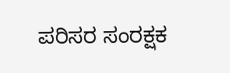ಪರಿಸರ ಸಂರಕ್ಷಕ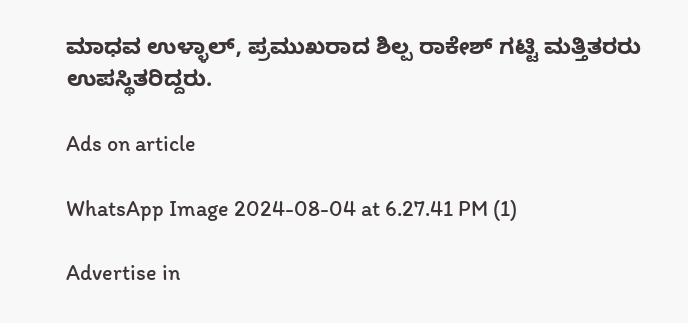ಮಾಧವ ಉಳ್ಳಾಲ್, ಪ್ರಮುಖರಾದ ಶಿಲ್ಪ ರಾಕೇಶ್ ಗಟ್ಟಿ ಮತ್ತಿತರರು ಉಪಸ್ಥಿತರಿದ್ದರು.

Ads on article

WhatsApp Image 2024-08-04 at 6.27.41 PM (1)

Advertise in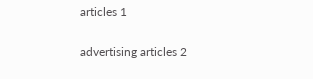articles 1

advertising articles 2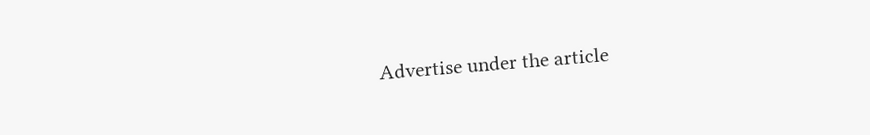Advertise under the article